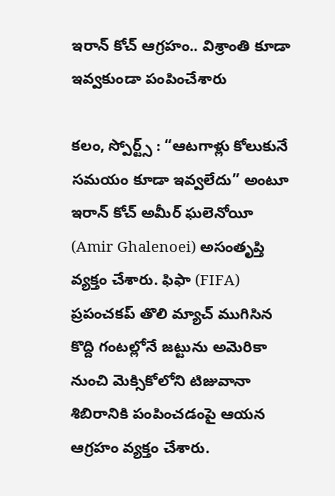ఇరాన్ కోచ్ ఆగ్రహం.. విశ్రాంతి కూడా ఇవ్వకుండా పంపించేశారు

కలం, స్పోర్ట్స్ : “ఆటగాళ్లు కోలుకునే సమయం కూడా ఇవ్వలేదు” అంటూ ఇరాన్ కోచ్ అమీర్ ఘలెనోయీ (Amir Ghalenoei) అసంతృప్తి వ్యక్తం చేశారు. ఫిఫా (FIFA) ప్రపంచకప్ తొలి మ్యాచ్ ముగిసిన కొద్ది గంటల్లోనే జట్టును అమెరికా నుంచి మెక్సికోలోని టిజువానా శిబిరానికి పంపించడంపై ఆయన ఆగ్రహం వ్యక్తం చేశారు.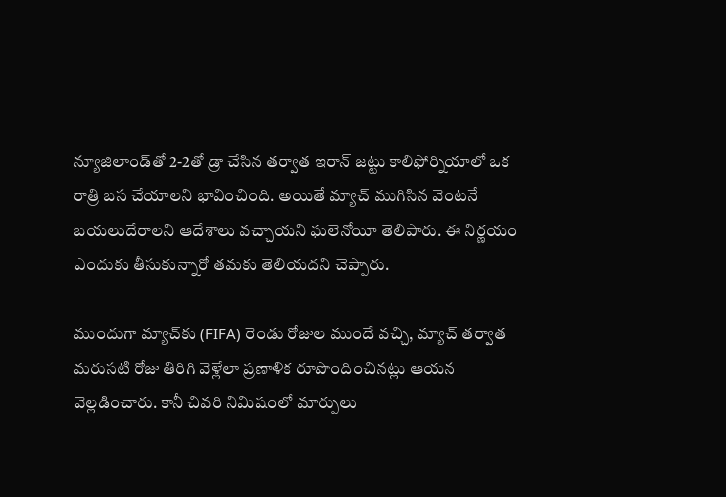న్యూజిలాండ్‌తో 2-2తో డ్రా చేసిన తర్వాత ఇరాన్ జట్టు కాలిఫోర్నియాలో ఒక రాత్రి బస చేయాలని భావించింది. అయితే మ్యాచ్ ముగిసిన వెంటనే బయలుదేరాలని ఆదేశాలు వచ్చాయని ఘలెనోయీ తెలిపారు. ఈ నిర్ణయం ఎందుకు తీసుకున్నారో తమకు తెలియదని చెప్పారు.

ముందుగా మ్యాచ్‌కు (FIFA) రెండు రోజుల ముందే వచ్చి, మ్యాచ్ తర్వాత మరుసటి రోజు తిరిగి వెళ్లేలా ప్రణాళిక రూపొందించినట్లు ఆయన వెల్లడించారు. కానీ చివరి నిమిషంలో మార్పులు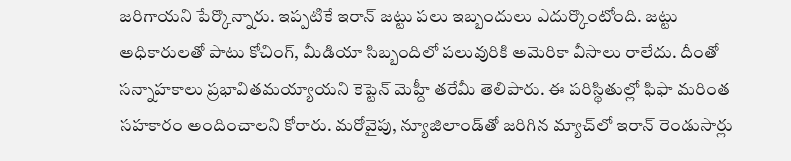జరిగాయని పేర్కొన్నారు. ఇప్పటికే ఇరాన్ జట్టు పలు ఇబ్బందులు ఎదుర్కొంటోంది. జట్టు అధికారులతో పాటు కోచింగ్, మీడియా సిబ్బందిలో పలువురికి అమెరికా వీసాలు రాలేదు. దీంతో సన్నాహకాలు ప్రభావితమయ్యాయని కెప్టెన్ మెహ్దీ తరేమీ తెలిపారు. ఈ పరిస్థితుల్లో ఫిఫా మరింత సహకారం అందించాలని కోరారు. మరోవైపు, న్యూజిలాండ్‌తో జరిగిన మ్యాచ్‌లో ఇరాన్ రెండుసార్లు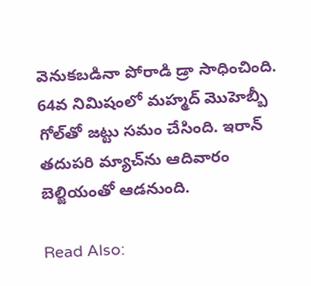వెనుకబడినా పోరాడి డ్రా సాధించింది. 64వ నిమిషంలో మహ్మద్ మొహెబ్బీ గోల్‌తో జట్టు సమం చేసింది. ఇరాన్ తదుపరి మ్యాచ్‌ను ఆదివారం బెల్జియంతో ఆడనుంది.

Read Also: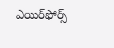ఎయిర్‌ఫోర్స్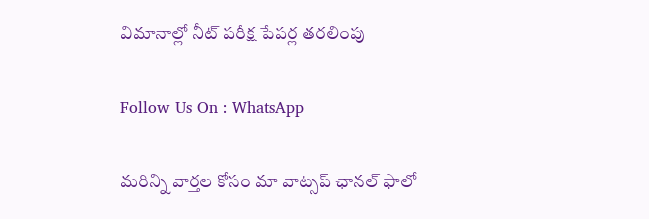విమానాల్లో నీట్ పరీక్ష పేపర్ల తరలింపు

Follow Us On : WhatsApp

మ‌రిన్ని వార్త‌ల కోసం మా వాట్స‌ప్ ఛాన‌ల్ ఫాలో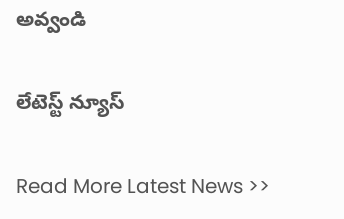అవ్వండి

లేటెస్ట్ న్యూస్‌

Read More Latest News >>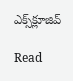ఎక్స్‌క్లూజివ్‌

Read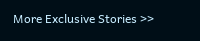More Exclusive Stories >>